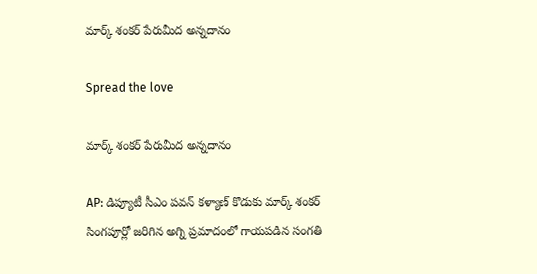మార్క్ శంకర్ పేరుమీద అన్నదానం

Spread the love

మార్క్ శంకర్ పేరుమీద అన్నదానం

AP: డిప్యూటీ సీఎం పవన్ కళ్యాణ్ కొడుకు మార్క్ శంకర్ సింగపూర్లో జరిగిన అగ్ని ప్రమాదంలో గాయపడిన సంగతి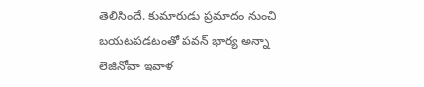తెలిసిందే. కుమారుడు ప్రమాదం నుంచి బయటపడటంతో పవన్ భార్య అన్నా లెజినోవా ఇవాళ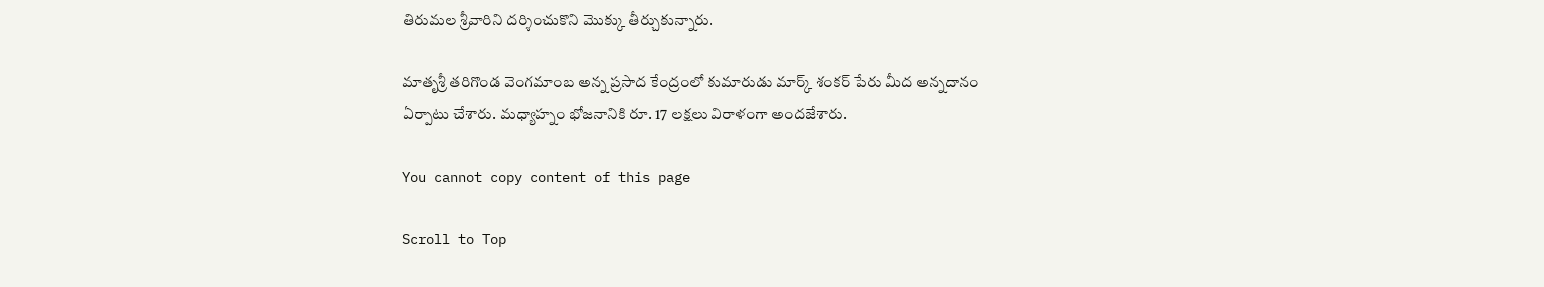తిరుమల శ్రీవారిని దర్శించుకొని మొక్కు తీర్చుకున్నారు.

మాతృశ్రీ తరిగొండ వెంగమాంబ అన్న ప్రసాద కేంద్రంలో కుమారుడు మార్క్ శంకర్ పేరు మీద అన్నదానం ఏర్పాటు చేశారు. మధ్యాహ్నం భోజనానికి రూ. 17 లక్షలు విరాళంగా అందజేశారు.

You cannot copy content of this page

Scroll to Top